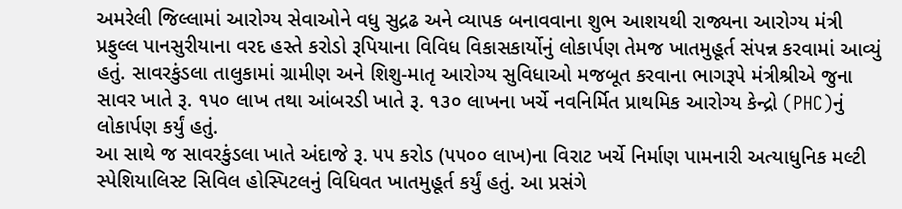અમરેલી જિલ્લામાં આરોગ્ય સેવાઓને વધુ સુદ્રઢ અને વ્યાપક બનાવવાના શુભ આશયથી રાજ્યના આરોગ્ય મંત્રી પ્રફુલ્લ પાનસુરીયાના વરદ હસ્તે કરોડો રૂપિયાના વિવિધ વિકાસકાર્યોનું લોકાર્પણ તેમજ ખાતમુહૂર્ત સંપન્ન કરવામાં આવ્યું હતું. સાવરકુંડલા તાલુકામાં ગ્રામીણ અને શિશુ-માતૃ આરોગ્ય સુવિધાઓ મજબૂત કરવાના ભાગરૂપે મંત્રીશ્રીએ જુના સાવર ખાતે રૂ. ૧૫૦ લાખ તથા આંબરડી ખાતે રૂ. ૧૩૦ લાખના ખર્ચે નવનિર્મિત પ્રાથમિક આરોગ્ય કેન્દ્રો (PHC)નું લોકાર્પણ કર્યું હતું.
આ સાથે જ સાવરકુંડલા ખાતે અંદાજે રૂ. ૫૫ કરોડ (૫૫૦૦ લાખ)ના વિરાટ ખર્ચે નિર્માણ પામનારી અત્યાધુનિક મલ્ટી સ્પેશિયાલિસ્ટ સિવિલ હોસ્પિટલનું વિધિવત ખાતમુહૂર્ત કર્યું હતું. આ પ્રસંગે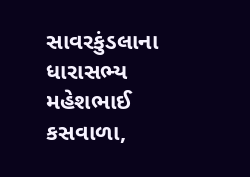સાવરકુંડલાના ધારાસભ્ય મહેશભાઈ કસવાળા,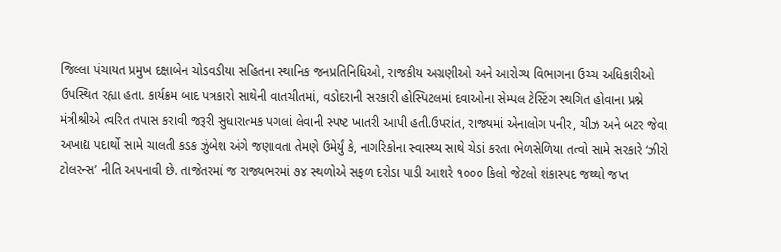જિલ્લા પંચાયત પ્રમુખ દક્ષાબેન ચોડવડીયા સહિતના સ્થાનિક જનપ્રતિનિધિઓ, રાજકીય અગ્રણીઓ અને આરોગ્ય વિભાગના ઉચ્ચ અધિકારીઓ ઉપસ્થિત રહ્યા હતા. કાર્યક્રમ બાદ પત્રકારો સાથેની વાતચીતમાં, વડોદરાની સરકારી હોસ્પિટલમાં દવાઓના સેમ્પલ ટેસ્ટિંગ સ્થગિત હોવાના પ્રશ્ને મંત્રીશ્રીએ ત્વરિત તપાસ કરાવી જરૂરી સુધારાત્મક પગલાં લેવાની સ્પષ્ટ ખાતરી આપી હતી.ઉપરાંત, રાજ્યમાં એનાલોગ પનીર, ચીઝ અને બટર જેવા અખાદ્ય પદાર્થો સામે ચાલતી કડક ઝુંબેશ અંગે જણાવતા તેમણે ઉમેર્યું કે, નાગરિકોના સ્વાસ્થ્ય સાથે ચેડાં કરતા ભેળસેળિયા તત્વો સામે સરકારે ‘ઝીરો ટોલરન્સ’ નીતિ અપનાવી છે. તાજેતરમાં જ રાજ્યભરમાં ૭૪ સ્થળોએ સફળ દરોડા પાડી આશરે ૧૦૦૦ કિલો જેટલો શંકાસ્પદ જથ્થો જપ્ત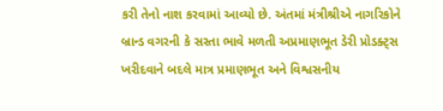કરી તેનો નાશ કરવામાં આવ્યો છે. અંતમાં મંત્રીશ્રીએ નાગરિકોને બ્રાન્ડ વગરની કે સસ્તા ભાવે મળતી અપ્રમાણભૂત ડેરી પ્રોડક્ટ્સ ખરીદવાને બદલે માત્ર પ્રમાણભૂત અને વિશ્વસનીય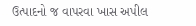ઉત્પાદનો જ વાપરવા ખાસ અપીલ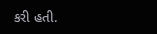કરી હતી.